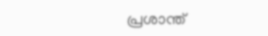പ്രശാന്ത്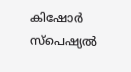കിഷോര്‍ സ്‌പെഷ്യല്‍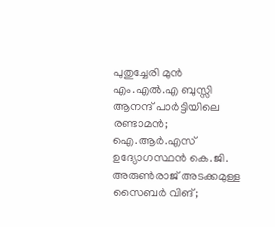പുതുച്ചേരി മുന്‍ എം.എല്‍.എ ബുസ്സി ആനന്ദ് പാര്‍ട്ടിയിലെ രണ്ടാമന്‍; ഐ.ആര്‍.എസ് ഉദ്യോഗസ്ഥന്‍ കെ.ജി. അരുണ്‍രാജ് അടക്കമുള്ള സൈബര്‍ വിങ്;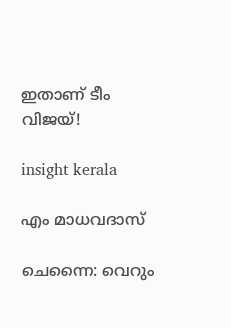ഇതാണ് ടീം വിജയ്!

insight kerala

എം മാധവദാസ്

ചെന്നൈ: വെറും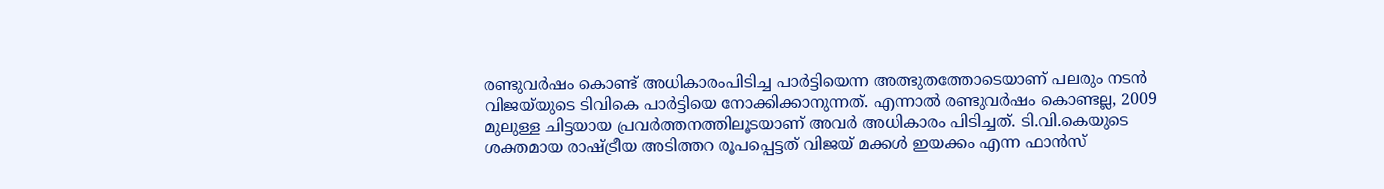രണ്ടുവര്‍ഷം കൊണ്ട് അധികാരംപിടിച്ച പാര്‍ട്ടിയെന്ന അത്ഭുതത്തോടെയാണ് പലരും നടന്‍ വിജയ്‌യുടെ ടിവികെ പാര്‍ട്ടിയെ നോക്കിക്കാനുന്നത്. എന്നാല്‍ രണ്ടുവര്‍ഷം കൊണ്ടല്ല, 2009 മുലുള്ള ചിട്ടയായ പ്രവര്‍ത്തനത്തിലൂടയാണ് അവര്‍ അധികാരം പിടിച്ചത്. ടി.വി.കെയുടെ ശക്തമായ രാഷ്ട്രീയ അടിത്തറ രൂപപ്പെട്ടത് വിജയ് മക്കള്‍ ഇയക്കം എന്ന ഫാന്‍സ്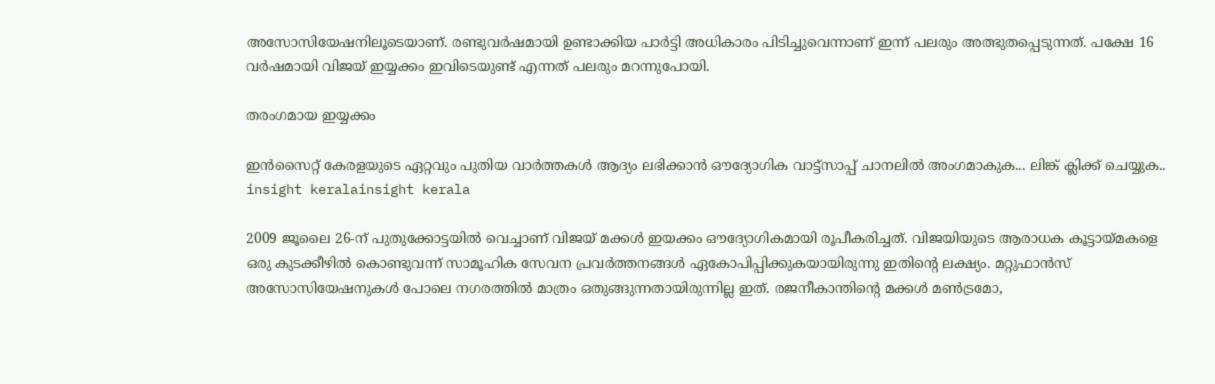അസോസിയേഷനിലൂടെയാണ്. രണ്ടുവര്‍ഷമായി ഉണ്ടാക്കിയ പാര്‍ട്ടി അധികാരം പിടിച്ചുവെന്നാണ് ഇന്ന് പലരും അത്ഭുതപ്പെടുന്നത്. പക്ഷേ 16 വര്‍ഷമായി വിജയ് ഇയ്യക്കം ഇവിടെയുണ്ട് എന്നത് പലരും മറന്നുപോയി.

തരംഗമായ ഇയ്യക്കം

ഇൻസൈറ്റ് കേരളയുടെ ഏറ്റവും പുതിയ വാർത്തകൾ ആദ്യം ലഭിക്കാൻ ഔദ്യോഗിക വാട്ട്‌സാപ്പ് ചാനലിൽ അംഗമാകുക... ലിങ്ക് ക്ലിക്ക് ചെയ്യുക..
insight keralainsight kerala

2009 ജൂലൈ 26-ന് പുതുക്കോട്ടയില്‍ വെച്ചാണ് വിജയ് മക്കള്‍ ഇയക്കം ഔദ്യോഗികമായി രൂപീകരിച്ചത്. വിജയിയുടെ ആരാധക കൂട്ടായ്മകളെ ഒരു കുടക്കീഴില്‍ കൊണ്ടുവന്ന് സാമൂഹിക സേവന പ്രവര്‍ത്തനങ്ങള്‍ ഏകോപിപ്പിക്കുകയായിരുന്നു ഇതിന്റെ ലക്ഷ്യം. മറ്റുഫാന്‍സ് അസോസിയേഷനുകള്‍ പോലെ നഗരത്തില്‍ മാത്രം ഒതുങ്ങുന്നതായിരുന്നില്ല ഇത്. രജനീകാന്തിന്റെ മക്കള്‍ മണ്‍ട്രമോ,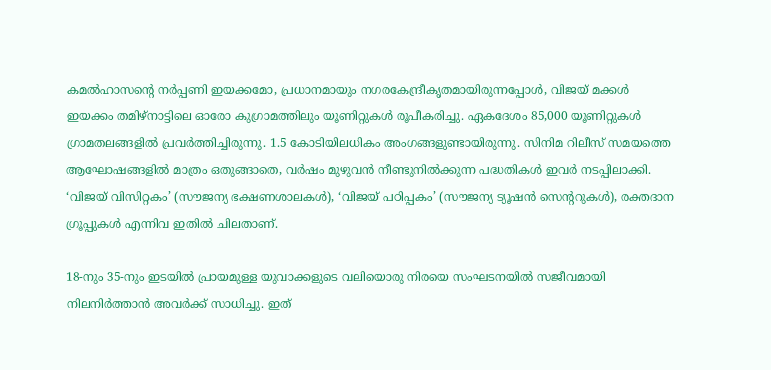കമല്‍ഹാസന്റെ നര്‍പ്പണി ഇയക്കമോ, പ്രധാനമായും നഗരകേന്ദ്രീകൃതമായിരുന്നപ്പോള്‍, വിജയ് മക്കള്‍ ഇയക്കം തമിഴ്നാട്ടിലെ ഓരോ കുഗ്രാമത്തിലും യൂണിറ്റുകള്‍ രൂപീകരിച്ചു. ഏകദേശം 85,000 യൂണിറ്റുകള്‍ ഗ്രാമതലങ്ങളില്‍ പ്രവര്‍ത്തിച്ചിരുന്നു. 1.5 കോടിയിലധികം അംഗങ്ങളുണ്ടായിരുന്നു. സിനിമ റിലീസ് സമയത്തെ ആഘോഷങ്ങളില്‍ മാത്രം ഒതുങ്ങാതെ, വര്‍ഷം മുഴുവന്‍ നീണ്ടുനില്‍ക്കുന്ന പദ്ധതികള്‍ ഇവര്‍ നടപ്പിലാക്കി. ‘വിജയ് വിസിറ്റകം’ (സൗജന്യ ഭക്ഷണശാലകള്‍), ‘വിജയ് പഠിപ്പകം’ (സൗജന്യ ട്യൂഷന്‍ സെന്ററുകള്‍), രക്തദാന ഗ്രൂപ്പുകള്‍ എന്നിവ ഇതില്‍ ചിലതാണ്.

18-നും 35-നും ഇടയില്‍ പ്രായമുള്ള യുവാക്കളുടെ വലിയൊരു നിരയെ സംഘടനയില്‍ സജീവമായി നിലനിര്‍ത്താന്‍ അവര്‍ക്ക് സാധിച്ചു. ഇത്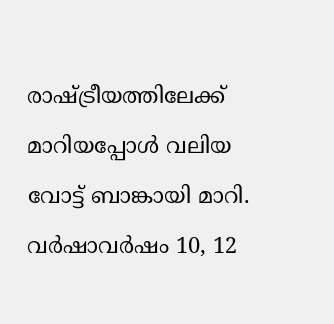രാഷ്ട്രീയത്തിലേക്ക് മാറിയപ്പോള്‍ വലിയ വോട്ട് ബാങ്കായി മാറി. വര്‍ഷാവര്‍ഷം 10, 12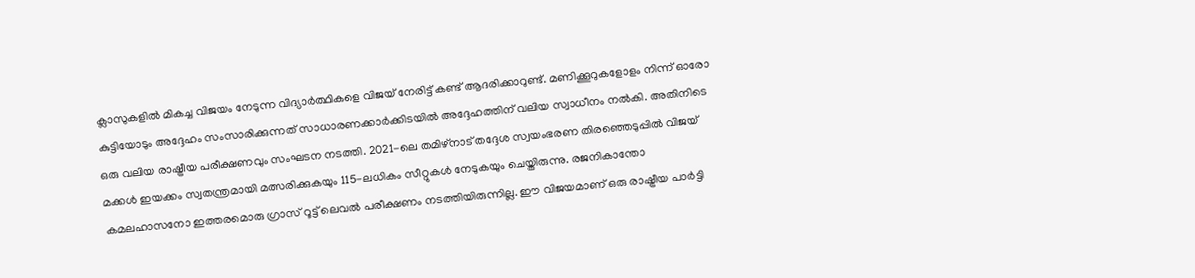ക്ലാസുകളില്‍ മികച്ച വിജയം നേടുന്ന വിദ്യാര്‍ത്ഥികളെ വിജയ് നേരിട്ട് കണ്ട് ആദരിക്കാറുണ്ട്. മണിക്കൂറുകളോളം നിന്ന് ഓരോ കുട്ടിയോടും അദ്ദേഹം സംസാരിക്കുന്നത് സാധാരണക്കാര്‍ക്കിടയില്‍ അദ്ദേഹത്തിന് വലിയ സ്വാധീനം നല്‍കി. അതിനിടെ ഒരു വലിയ രാഷ്ട്രീയ പരീക്ഷണവും സംഘടന നടത്തി. 2021-ലെ തമിഴ്നാട് തദ്ദേശ സ്വയംഭരണ തിരഞ്ഞെടുപ്പില്‍ വിജയ് മക്കള്‍ ഇയക്കം സ്വതന്ത്രമായി മത്സരിക്കുകയും 115-ലധികം സീറ്റുകള്‍ നേടുകയും ചെയ്തിരുന്നു. രജനികാന്തോ കമലഹാസനോ ഇത്തരമൊരു ഗ്രാസ് റൂട്ട് ലെവല്‍ പരീക്ഷണം നടത്തിയിരുന്നില്ല. ഈ വിജയമാണ് ഒരു രാഷ്ട്രീയ പാര്‍ട്ടി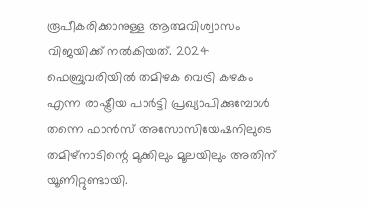രൂപീകരിക്കാനുള്ള ആത്മവിശ്വാസം വിജയിക്ക് നല്‍കിയത്. 2024 ഫെബ്രുവരിയില്‍ തമിഴക വെട്രി കഴകം എന്ന രാഷ്ട്രീയ പാര്‍ട്ടി പ്രഖ്യാപിക്കുമ്പോള്‍ തന്നെ ഫാന്‍സ് അസോസിയേഷനിലുടെ തമിഴ്‌നാടിന്റെ മുക്കിലും മൂലയിലും അതിന് യൂണിറ്റുണ്ടായി.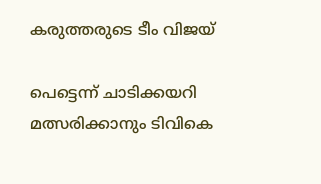കരുത്തരുടെ ടീം വിജയ്

പെട്ടെന്ന് ചാടിക്കയറി മത്സരിക്കാനും ടിവികെ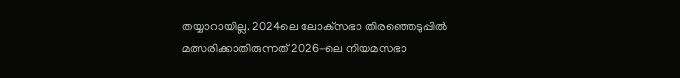തയ്യാറായില്ല. 2024ലെ ലോക്‌സഭാ തിരഞ്ഞെടുപ്പില്‍ മത്സരിക്കാതിരുന്നത് 2026-ലെ നിയമസഭാ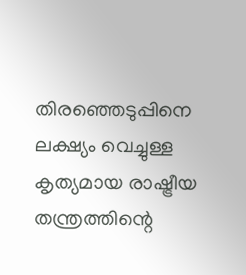തിരഞ്ഞെടുപ്പിനെ ലക്ഷ്യം വെച്ചുള്ള കൃത്യമായ രാഷ്ട്രീയ തന്ത്രത്തിന്റെ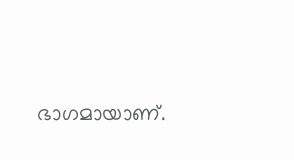ഭാഗമായാണ്.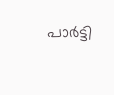പാര്‍ട്ടി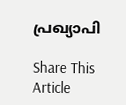പ്രഖ്യാപി

Share This Article